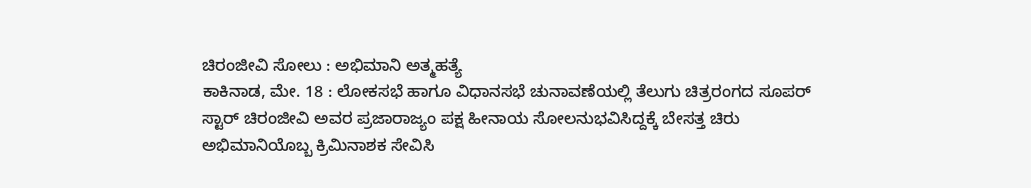ಚಿರಂಜೀವಿ ಸೋಲು : ಅಭಿಮಾನಿ ಅತ್ಮಹತ್ಯೆ
ಕಾಕಿನಾಡ, ಮೇ. 18 : ಲೋಕಸಭೆ ಹಾಗೂ ವಿಧಾನಸಭೆ ಚುನಾವಣೆಯಲ್ಲಿ ತೆಲುಗು ಚಿತ್ರರಂಗದ ಸೂಪರ್ ಸ್ಟಾರ್ ಚಿರಂಜೀವಿ ಅವರ ಪ್ರಜಾರಾಜ್ಯಂ ಪಕ್ಷ ಹೀನಾಯ ಸೋಲನುಭವಿಸಿದ್ದಕ್ಕೆ ಬೇಸತ್ತ ಚಿರು ಅಭಿಮಾನಿಯೊಬ್ಬ ಕ್ರಿಮಿನಾಶಕ ಸೇವಿಸಿ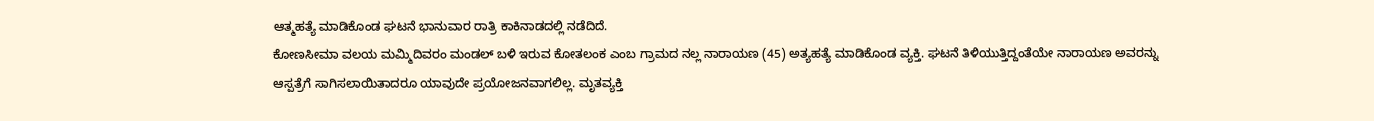ಆತ್ಮಹತ್ಯೆ ಮಾಡಿಕೊಂಡ ಘಟನೆ ಭಾನುವಾರ ರಾತ್ರಿ ಕಾಕಿನಾಡದಲ್ಲಿ ನಡೆದಿದೆ.
ಕೋಣಸೀಮಾ ವಲಯ ಮಮ್ಮಿದಿವರಂ ಮಂಡಲ್ ಬಳಿ ಇರುವ ಕೋತಲಂಕ ಎಂಬ ಗ್ರಾಮದ ನಲ್ಲ ನಾರಾಯಣ (45) ಅತ್ಯಹತ್ಯೆ ಮಾಡಿಕೊಂಡ ವ್ಯಕ್ತಿ. ಘಟನೆ ತಿಳಿಯುತ್ತಿದ್ದಂತೆಯೇ ನಾರಾಯಣ ಅವರನ್ನು ಆಸ್ಪತ್ರೆಗೆ ಸಾಗಿಸಲಾಯಿತಾದರೂ ಯಾವುದೇ ಪ್ರಯೋಜನವಾಗಲಿಲ್ಲ. ಮೃತವ್ಯಕ್ತಿ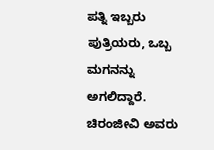ಪತ್ನಿ ಇಬ್ಬರು ಪುತ್ರಿಯರು, ಒಬ್ಬ ಮಗನನ್ನು ಅಗಲಿದ್ದಾರೆ. ಚಿರಂಜೀವಿ ಅವರು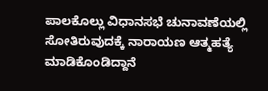ಪಾಲಕೊಲ್ಲು ವಿಧಾನಸಭೆ ಚುನಾವಣೆಯಲ್ಲಿ ಸೋತಿರುವುದಕ್ಕೆ ನಾರಾಯಣ ಆತ್ಮಹತ್ಯೆ ಮಾಡಿಕೊಂಡಿದ್ದಾನೆ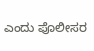ಎಂದು ಪೊಲೀಸರ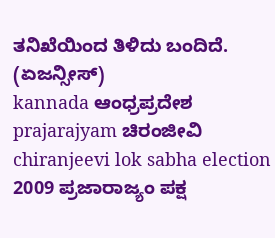ತನಿಖೆಯಿಂದ ತಿಳಿದು ಬಂದಿದೆ.
(ಏಜನ್ಸೀಸ್)
kannada ಆಂಧ್ರಪ್ರದೇಶ prajarajyam ಚಿರಂಜೀವಿ chiranjeevi lok sabha election 2009 ಪ್ರಜಾರಾಜ್ಯಂ ಪಕ್ಷ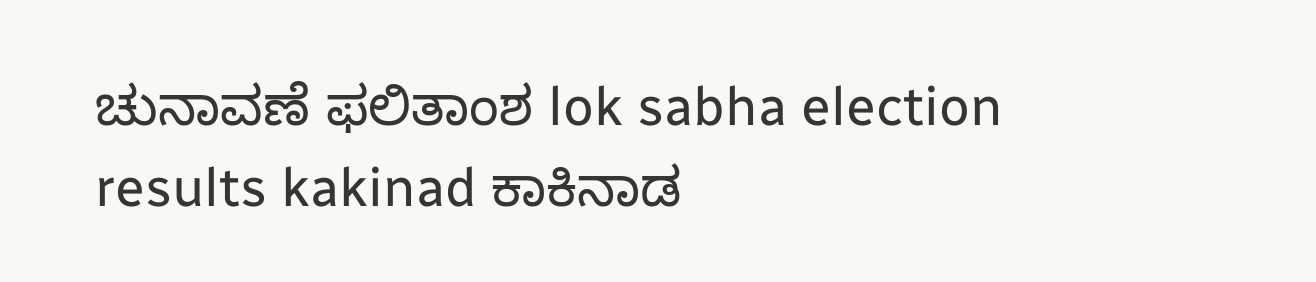ಚುನಾವಣೆ ಫಲಿತಾಂಶ lok sabha election results kakinad ಕಾಕಿನಾಡ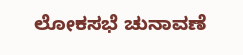ಲೋಕಸಭೆ ಚುನಾವಣೆ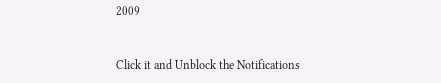2009


Click it and Unblock the Notifications